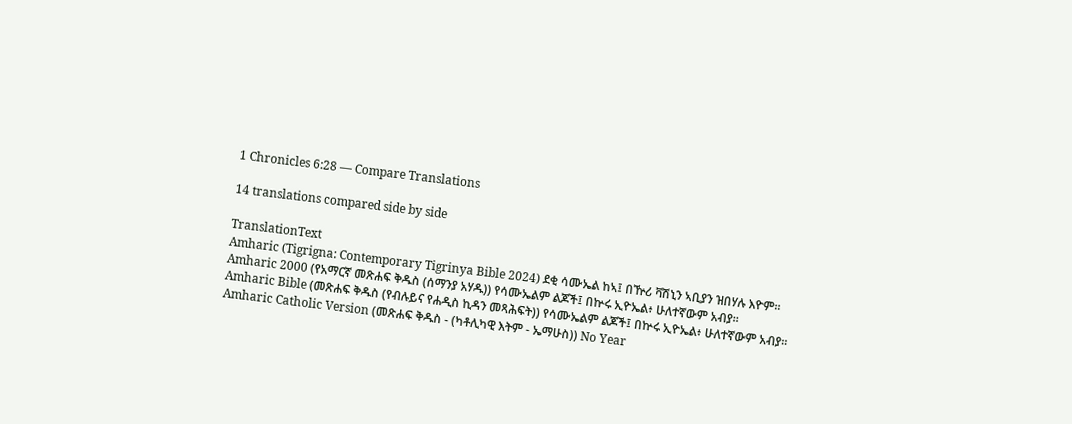1 Chronicles 6:28 — Compare Translations

14 translations compared side by side

TranslationText
Amharic (Tigrigna: Contemporary Tigrinya Bible 2024) ደቂ ሳሙኤል ከኣ፤ በዅሪ ቫሽኒን ኣቢያን ዝበሃሉ እዮም።
Amharic 2000 (የአማርኛ መጽሐፍ ቅዱስ (ሰማንያ አሃዱ)) የሳሙኤልም ልጆች፤ በኵሩ ኢዮኤል፥ ሁለተኛውም አብያ።
Amharic Bible (መጽሐፍ ቅዱስ (የብሉይና የሐዲስ ኪዳን መጻሕፍት)) የሳሙኤልም ልጆች፤ በኵሩ ኢዮኤል፥ ሁለተኛውም አብያ።
Amharic Catholic Version (መጽሐፍ ቅዱስ - (ካቶሊካዊ እትም - ኤማሁስ)) No Year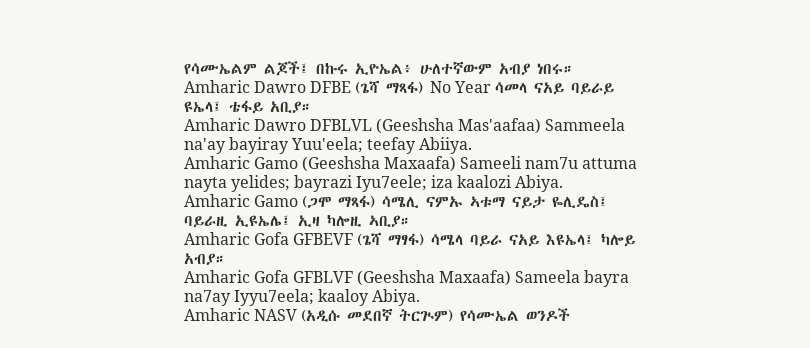የሳሙኤልም ልጆች፤ በኩሩ ኢዮኤል፥ ሁለተኛውም አብያ ነበሩ።
Amharic Dawro DFBE (ጌሻ ማጻፋ) No Year ሳመላ ናአይ ባይራይ ዩኤላ፤ ቴፋይ አቢያ።
Amharic Dawro DFBLVL (Geeshsha Mas'aafaa) Sammeela na'ay bayiray Yuu'eela; teefay Abiiya.
Amharic Gamo (Geeshsha Maxaafa) Sameeli nam7u attuma nayta yelides; bayrazi Iyu7eele; iza kaalozi Abiya.
Amharic Gamo (ጋሞ ማጻፋ) ሳሜሊ ናምኡ ኣቱማ ናይታ ዬሊዴስ፤ ባይራዚ ኢዩኤሌ፤ ኢዛ ካሎዚ ኣቢያ።
Amharic Gofa GFBEVF (ጌሻ ማፃፋ) ሳሜላ ባይራ ናአይ እዩኤላ፤ ካሎይ አብያ።
Amharic Gofa GFBLVF (Geeshsha Maxaafa) Sameela bayra na7ay Iyyu7eela; kaaloy Abiya.
Amharic NASV (አዲሱ መደበኛ ትርጒም) የሳሙኤል ወንዶች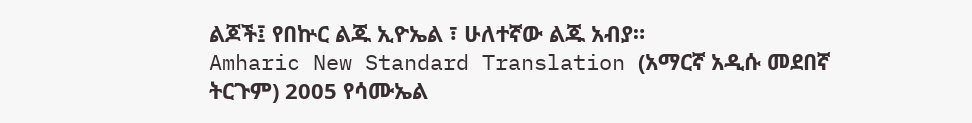ልጆች፤ የበኵር ልጁ ኢዮኤል ፣ ሁለተኛው ልጁ አብያ።
Amharic New Standard Translation (አማርኛ አዲሱ መደበኛ ትርጉም) 2005 የሳሙኤል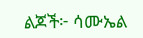ልጆች፦ ሳሙኤል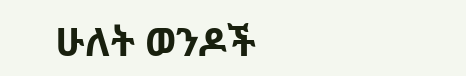ሁለት ወንዶች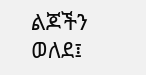ልጆችን ወለደ፤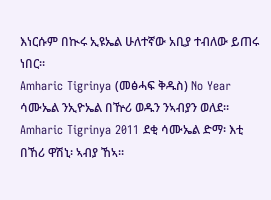እነርሱም በኲሩ ኢዩኤል ሁለተኛው አቢያ ተብለው ይጠሩ ነበር።
Amharic Tigrinya (መፅሓፍ ቅዱስ) No Year ሳሙኤል ንኢዮኤል በዅሪ ወዱን ንኣብያን ወለደ።
Amharic Tigrinya 2011 ደቂ ሳሙኤል ድማ፡ እቲ በኸሪ ዋሽኒ፡ ኣብያ ኸኣ።